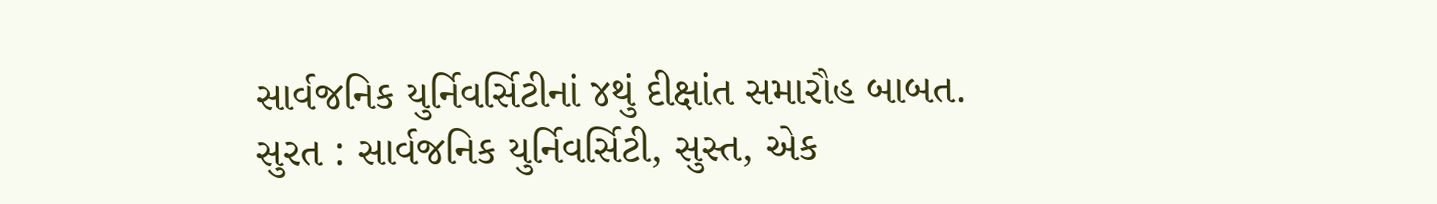સાર્વજનિક યુર્નિવર્સિટીનાં ૪થું દીક્ષાંત સમારૌહ બાબત.
સુરત : સાર્વજનિક યુર્નિવર્સિટી, સુસ્ત, એક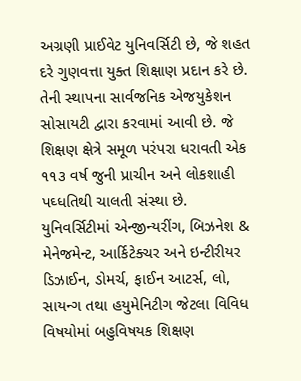અગ્રણી પ્રાઈવેટ યુનિવર્સિટી છે, જે શહત દરે ગુણવત્તા યુક્ત શિક્ષાણ પ્રદાન કરે છે. તેની સ્થાપના સાર્વજનિક એજયુકેશન સોસાયટી દ્વારા કરવામાં આવી છે. જે શિક્ષણ ક્ષેત્રે સમૂળ પરંપરા ધરાવતી એક ૧૧૩ વર્ષ જુની પ્રાચીન અને લોકશાહી પઘ્ધતિથી ચાલતી સંસ્થા છે. યુનિવર્સિટીમાં એન્જીન્યરીંગ, બિઝનેશ & મેનેજમેન્ટ, આર્કિટેક્ચર અને ઇન્ટીરીયર ડિઝાઈન, ડોમર્ચ, ફાઈન આટર્સ, લો, સાયન્ગ તથા હયુમેનિટીગ જેટલા વિવિધ વિષયોમાં બહુવિષયક શિક્ષણ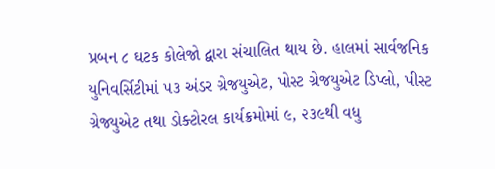પ્રબન ૮ ઘટક કોલેજો દ્વારા સંચાલિત થાય છે. હાલમાં સાર્વજનિક યુનિવર્સિટીમાં ૫૩ અંડર ગ્રેજયુએટ, પોસ્ટ ગ્રેજયુએટ ડિપ્લો, પીસ્ટ ગ્રેજ્યુએટ તથા ડોક્ટોરલ કાર્યક્રમોમાં ૯, ૨૩૯થી વધુ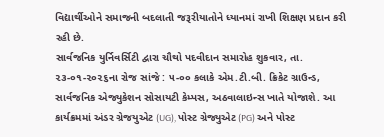વિદ્યાર્થીઓને સમાજની બદલાતી જરૂરીયાતોને ધ્યાનમાં રાખી શિક્ષણ પ્રદાન કરી રહી છે.
સાર્વજનિક યુર્નિવર્સિટી દ્વારા ચૌથો પદવીદાન સમારોહ શુકવાર, તા. ૨૩-૦૧-૨૦૨૬ના રોજ સાંજે : ૫-૦૦ કલાકે એમ.ટી.બી. ક્રિકેટ ગ્રાઉન્ડ, સાર્વજનિક એજ્યુકેશન સોસાયટી કેમ્પસ, અઠવાલાઇન્સ ખાતે યોજાશે. આ કાર્યક્રમમાં અંડર ગ્રેજયુએટ (UG), પોસ્ટ ગ્રેજ્યુએટ (PG) અને પોસ્ટ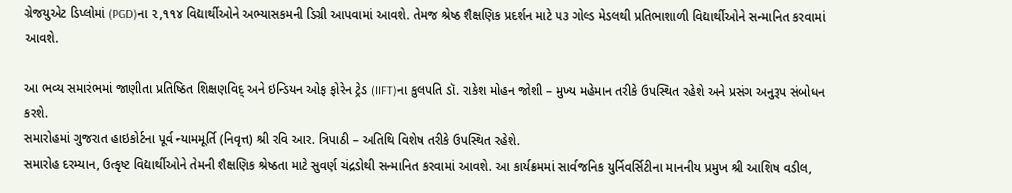ગ્રેજયુએટ ડિપ્લોમાં (PGD)ના ૨,૧૧૪ વિદ્યાર્થીઓને અભ્યાસકમની ડિગ્રી આપવામાં આવશે. તેમજ શ્રેષ્ઠ શૈક્ષણિક પ્રદર્શન માટે ૫૩ ગોલ્ડ મેડલથી પ્રતિભાશાળી વિદ્યાર્થીઓને સન્માનિત કરવામાં આવશે.

આ ભવ્ય સમારંભમાં જાણીતા પ્રતિષ્ઠિત શિક્ષણવિદ્ અને ઇન્ડિયન ઓફ ફોરેન ટ્રેડ (IIFT)ના કુલપતિ ડૉ. રાકેશ મોહન જોશી – મુખ્ય મહેમાન તરીકે ઉપસ્થિત રહેશે અને પ્રસંગ અનુરૂપ સંબોધન કરશે.
સમારોહમાં ગુજરાત હાઇકોર્ટના પૂર્વ ન્યામમૂર્તિ (નિવૃત્ત) શ્રી રવિ આર. ત્રિપાઠી – અતિથિ વિશેષ તરીકે ઉપસ્થિત રહેશે.
સમારોહ દરમ્યાન, ઉત્કૃષ્ટ વિદ્યાર્થીઓને તેમની શૈક્ષણિક શ્રેષ્ઠતા માટે સુવર્ણ ચંદ્રડોથી સન્માનિત કરવામાં આવશે. આ કાર્યક્રમમાં સાર્વજનિક યુર્નિવર્સિટીના માનનીય પ્રમુખ શ્રી આશિષ વડીલ,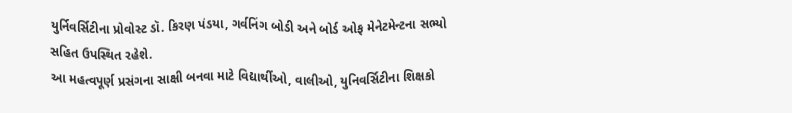યુર્નિવર્સિટીના પ્રોવોસ્ટ ડૉ. કિરણ પંડયા, ગર્વનિંગ બોડી અને બોર્ડ ઓફ મેનેટમેન્ટના સભ્યો સહિત ઉપસ્થિત રહેશે.
આ મહત્વપૂર્ણ પ્રસંગના સાક્ષી બનવા માટે વિદ્યાર્થીઓ, વાલીઓ, યુનિવર્સિટીના શિક્ષકો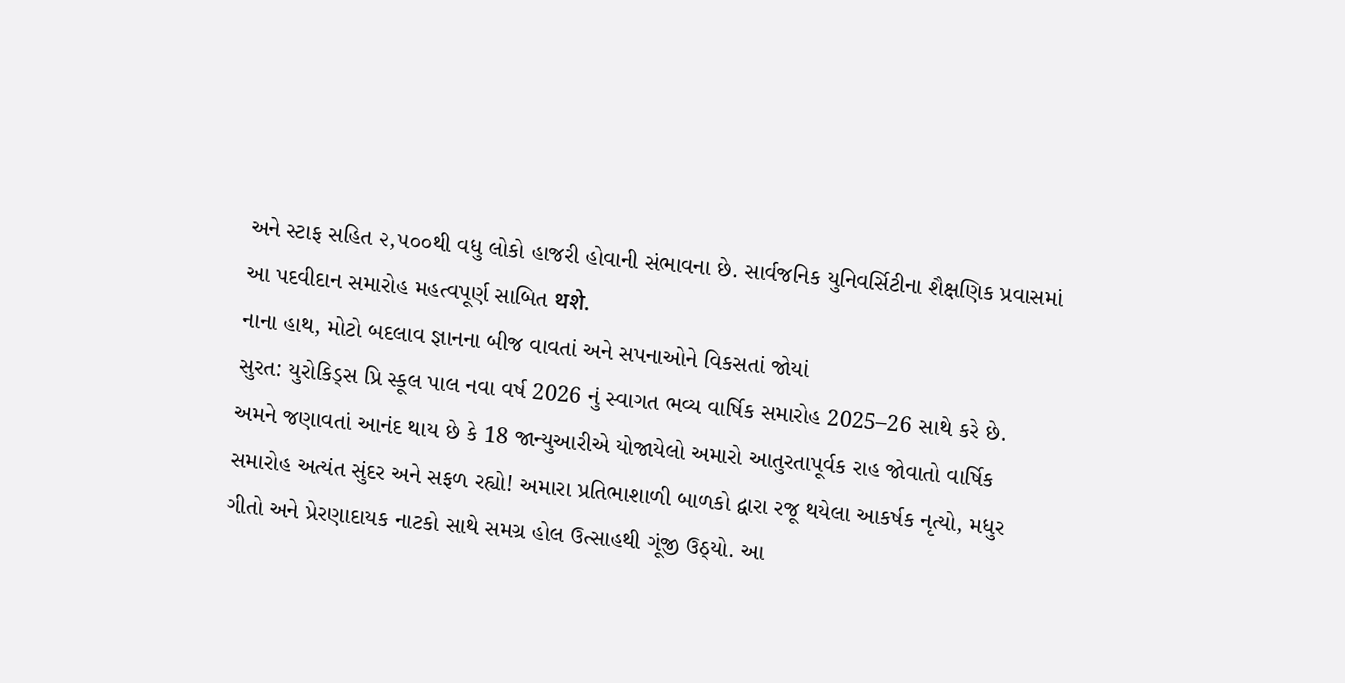અને સ્ટાફ સહિત ૨,૫૦૦થી વધુ લોકો હાજરી હોવાની સંભાવના છે. સાર્વજનિક યુનિવર્સિટીના શૈક્ષણિક પ્રવાસમાં આ પદવીદાન સમારોહ મહત્વપૂર્ણ સાબિત थशे.
નાના હાથ, મોટો બદલાવ જ્ઞાનના બીજ વાવતાં અને સપનાઓને વિકસતાં જોયાં
સુરત: યુરોકિડ્સ પ્રિ સ્કૂલ પાલ નવા વર્ષ 2026 નું સ્વાગત ભવ્ય વાર્ષિક સમારોહ 2025–26 સાથે કરે છે.
અમને જણાવતાં આનંદ થાય છે કે 18 જાન્યુઆરીએ યોજાયેલો અમારો આતુરતાપૂર્વક રાહ જોવાતો વાર્ષિક સમારોહ અત્યંત સુંદર અને સફળ રહ્યો! અમારા પ્રતિભાશાળી બાળકો દ્વારા રજૂ થયેલા આકર્ષક નૃત્યો, મધુર ગીતો અને પ્રેરણાદાયક નાટકો સાથે સમગ્ર હોલ ઉત્સાહથી ગૂંજી ઉઠ્યો. આ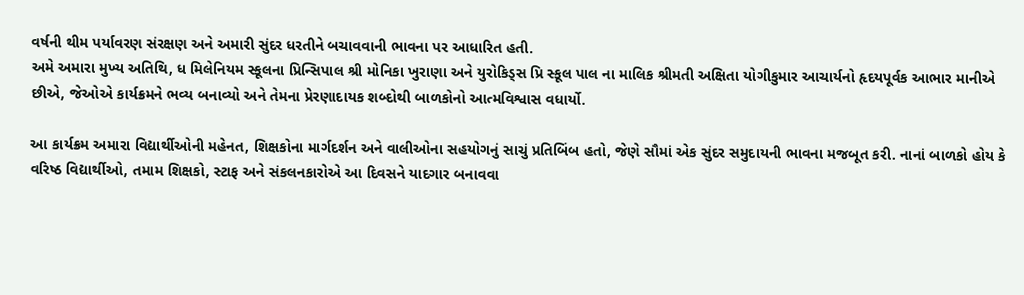વર્ષની થીમ પર્યાવરણ સંરક્ષણ અને અમારી સુંદર ધરતીને બચાવવાની ભાવના પર આધારિત હતી.
અમે અમારા મુખ્ય અતિથિ, ધ મિલેનિયમ સ્કૂલના પ્રિન્સિપાલ શ્રી મોનિકા ખુરાણા અને યુરોકિડ્સ પ્રિ સ્કૂલ પાલ ના માલિક શ્રીમતી અક્ષિતા યોગીકુમાર આચાર્યનો હૃદયપૂર્વક આભાર માનીએ છીએ, જેઓએ કાર્યક્રમને ભવ્ય બનાવ્યો અને તેમના પ્રેરણાદાયક શબ્દોથી બાળકોનો આત્મવિશ્વાસ વધાર્યો.

આ કાર્યક્રમ અમારા વિદ્યાર્થીઓની મહેનત, શિક્ષકોના માર્ગદર્શન અને વાલીઓના સહયોગનું સાચું પ્રતિબિંબ હતો, જેણે સૌમાં એક સુંદર સમુદાયની ભાવના મજબૂત કરી. નાનાં બાળકો હોય કે વરિષ્ઠ વિદ્યાર્થીઓ, તમામ શિક્ષકો, સ્ટાફ અને સંકલનકારોએ આ દિવસને યાદગાર બનાવવા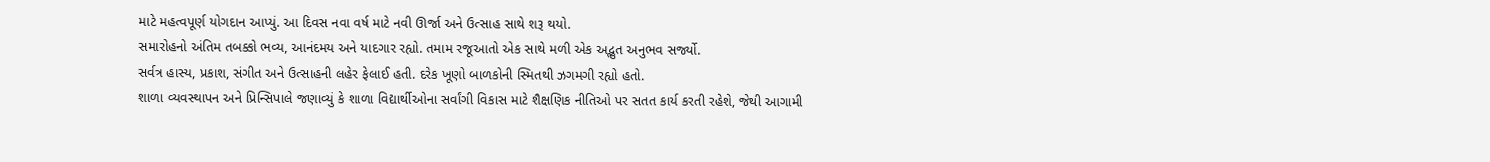માટે મહત્વપૂર્ણ યોગદાન આપ્યું. આ દિવસ નવા વર્ષ માટે નવી ઊર્જા અને ઉત્સાહ સાથે શરૂ થયો.
સમારોહનો અંતિમ તબક્કો ભવ્ય, આનંદમય અને યાદગાર રહ્યો. તમામ રજૂઆતો એક સાથે મળી એક અદ્ભુત અનુભવ સર્જ્યો.
સર્વત્ર હાસ્ય, પ્રકાશ, સંગીત અને ઉત્સાહની લહેર ફેલાઈ હતી. દરેક ખૂણો બાળકોની સ્મિતથી ઝગમગી રહ્યો હતો.
શાળા વ્યવસ્થાપન અને પ્રિન્સિપાલે જણાવ્યું કે શાળા વિદ્યાર્થીઓના સર્વાંગી વિકાસ માટે શૈક્ષણિક નીતિઓ પર સતત કાર્ય કરતી રહેશે, જેથી આગામી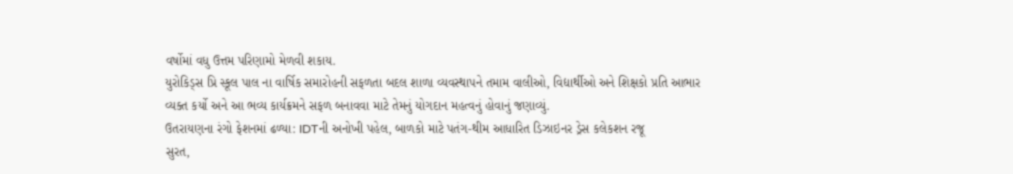વર્ષોમાં વધુ ઉત્તમ પરિણામો મેળવી શકાય.
યુરોકિડ્સ પ્રિ સ્કૂલ પાલ ના વાર્ષિક સમારોહની સફળતા બદલ શાળા વ્યવસ્થાપને તમામ વાલીઓ, વિદ્યાર્થીઓ અને શિક્ષકો પ્રતિ આભાર વ્યક્ત કર્યો અને આ ભવ્ય કાર્યક્રમને સફળ બનાવવા માટે તેમનું યોગદાન મહત્વનું હોવાનું જણાવ્યું.
ઉતરાયણના રંગો ફેશનમાં ઢળ્યા: IDTની અનોખી પહેલ, બાળકો માટે પતંગ-થીમ આધારિત ડિઝાઇનર ડ્રેસ કલેકશન રજૂ
સુરત,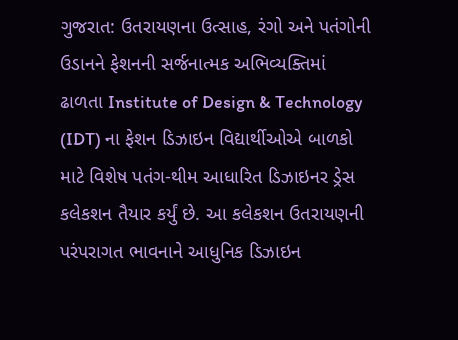ગુજરાત: ઉતરાયણના ઉત્સાહ, રંગો અને પતંગોની ઉડાનને ફેશનની સર્જનાત્મક અભિવ્યક્તિમાં ઢાળતા Institute of Design & Technology (IDT) ના ફેશન ડિઝાઇન વિદ્યાર્થીઓએ બાળકો માટે વિશેષ પતંગ-થીમ આધારિત ડિઝાઇનર ડ્રેસ કલેકશન તૈયાર કર્યું છે. આ કલેકશન ઉતરાયણની પરંપરાગત ભાવનાને આધુનિક ડિઝાઇન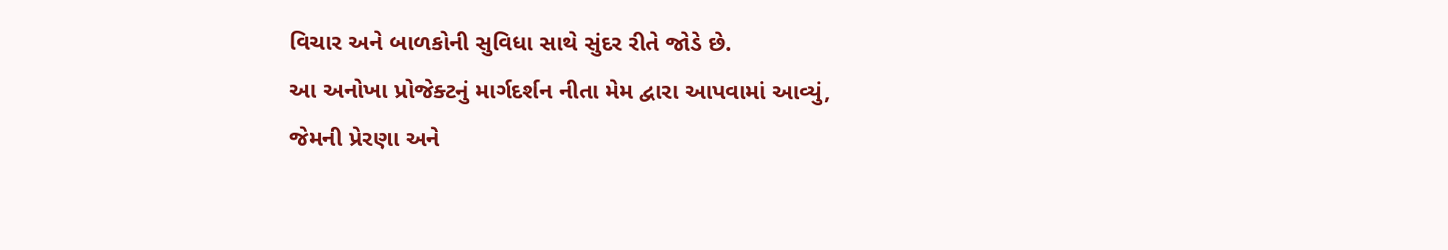વિચાર અને બાળકોની સુવિધા સાથે સુંદર રીતે જોડે છે.
આ અનોખા પ્રોજેક્ટનું માર્ગદર્શન નીતા મેમ દ્વારા આપવામાં આવ્યું, જેમની પ્રેરણા અને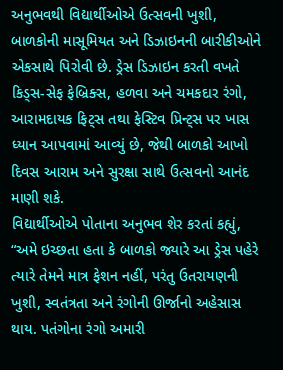અનુભવથી વિદ્યાર્થીઓએ ઉત્સવની ખુશી, બાળકોની માસૂમિયત અને ડિઝાઇનની બારીકીઓને એકસાથે પિરોવી છે. ડ્રેસ ડિઝાઇન કરતી વખતે કિડ્સ-સેફ ફેબ્રિક્સ, હળવા અને ચમકદાર રંગો, આરામદાયક ફિટ્સ તથા ફેસ્ટિવ પ્રિન્ટ્સ પર ખાસ ધ્યાન આપવામાં આવ્યું છે, જેથી બાળકો આખો દિવસ આરામ અને સુરક્ષા સાથે ઉત્સવનો આનંદ માણી શકે.
વિદ્યાર્થીઓએ પોતાના અનુભવ શેર કરતાં કહ્યું,
“અમે ઇચ્છતા હતા કે બાળકો જ્યારે આ ડ્રેસ પહેરે ત્યારે તેમને માત્ર ફેશન નહીં, પરંતુ ઉતરાયણની ખુશી, સ્વતંત્રતા અને રંગોની ઊર્જાનો અહેસાસ થાય. પતંગોના રંગો અમારી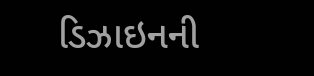ડિઝાઇનની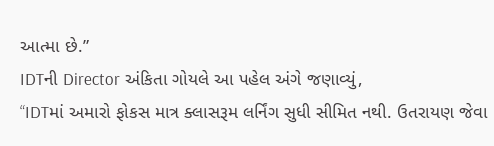આત્મા છે.”
IDTની Director અંકિતા ગોયલે આ પહેલ અંગે જણાવ્યું,
“IDTમાં અમારો ફોકસ માત્ર ક્લાસરૂમ લર્નિંગ સુધી સીમિત નથી. ઉતરાયણ જેવા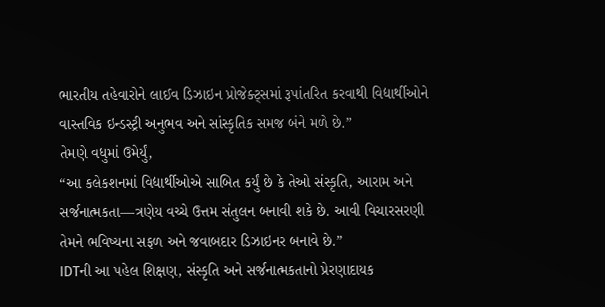ભારતીય તહેવારોને લાઈવ ડિઝાઇન પ્રોજેક્ટ્સમાં રૂપાંતરિત કરવાથી વિદ્યાર્થીઓને વાસ્તવિક ઇન્ડસ્ટ્રી અનુભવ અને સાંસ્કૃતિક સમજ બંને મળે છે.”
તેમણે વધુમાં ઉમેર્યું,
“આ કલેકશનમાં વિદ્યાર્થીઓએ સાબિત કર્યું છે કે તેઓ સંસ્કૃતિ, આરામ અને સર્જનાત્મકતા—ત્રણેય વચ્ચે ઉત્તમ સંતુલન બનાવી શકે છે. આવી વિચારસરણી તેમને ભવિષ્યના સફળ અને જવાબદાર ડિઝાઇનર બનાવે છે.”
IDTની આ પહેલ શિક્ષણ, સંસ્કૃતિ અને સર્જનાત્મકતાનો પ્રેરણાદાયક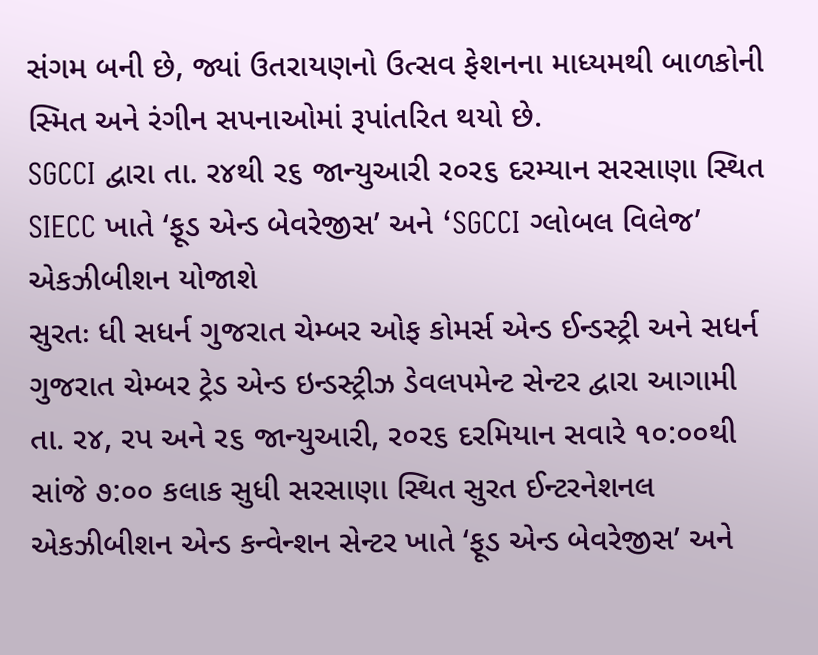સંગમ બની છે, જ્યાં ઉતરાયણનો ઉત્સવ ફેશનના માધ્યમથી બાળકોની સ્મિત અને રંગીન સપનાઓમાં રૂપાંતરિત થયો છે.
SGCCI દ્વારા તા. ર૪થી ર૬ જાન્યુઆરી ર૦ર૬ દરમ્યાન સરસાણા સ્થિત SIECC ખાતે ‘ફૂડ એન્ડ બેવરેજીસ’ અને ‘SGCCI ગ્લોબલ વિલેજ’ એકઝીબીશન યોજાશે
સુરતઃ ધી સધર્ન ગુજરાત ચેમ્બર ઓફ કોમર્સ એન્ડ ઈન્ડસ્ટ્રી અને સધર્ન ગુજરાત ચેમ્બર ટ્રેડ એન્ડ ઇન્ડસ્ટ્રીઝ ડેવલપમેન્ટ સેન્ટર દ્વારા આગામી તા. ર૪, રપ અને ર૬ જાન્યુઆરી, ર૦ર૬ દરમિયાન સવારે ૧૦:૦૦થી સાંજે ૭:૦૦ કલાક સુધી સરસાણા સ્થિત સુરત ઈન્ટરનેશનલ એકઝીબીશન એન્ડ કન્વેન્શન સેન્ટર ખાતે ‘ફૂડ એન્ડ બેવરેજીસ’ અને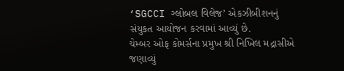‘SGCCI ગ્લોબલ વિલેજ’ એકઝીબીશનનું સંયુકત આયોજન કરવામાં આવ્યું છે.
ચેમ્બર ઓફ કોમર્સના પ્રમુખ શ્રી નિખિલ મદ્રાસીએ જણાવ્યું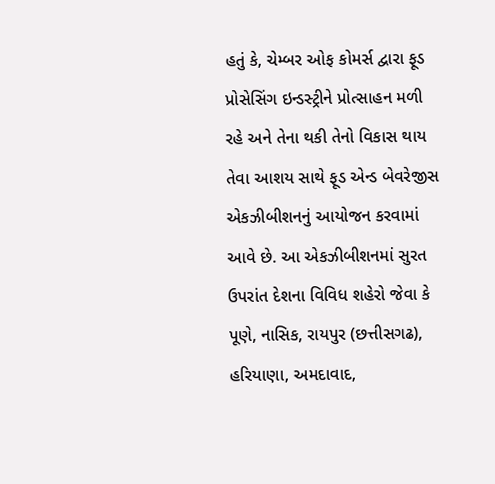હતું કે, ચેમ્બર ઓફ કોમર્સ દ્વારા ફૂડ પ્રોસેસિંગ ઇન્ડસ્ટ્રીને પ્રોત્સાહન મળી રહે અને તેના થકી તેનો વિકાસ થાય તેવા આશય સાથે ફૂડ એન્ડ બેવરેજીસ એકઝીબીશનનું આયોજન કરવામાં આવે છે. આ એકઝીબીશનમાં સુરત ઉપરાંત દેશના વિવિધ શહેરો જેવા કે પૂણે, નાસિક, રાયપુર (છત્તીસગઢ), હરિયાણા, અમદાવાદ,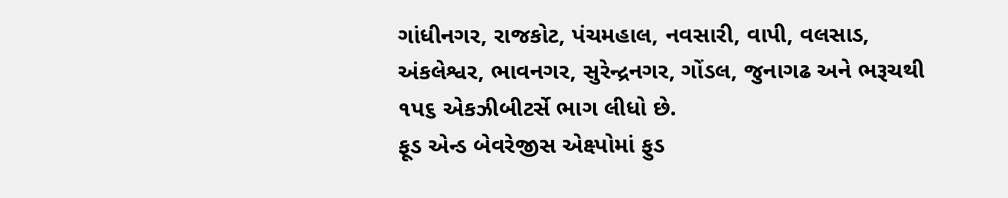ગાંધીનગર, રાજકોટ, પંચમહાલ, નવસારી, વાપી, વલસાડ, અંકલેશ્વર, ભાવનગર, સુરેન્દ્રનગર, ગોંડલ, જુનાગઢ અને ભરૂચથી ૧પ૬ એકઝીબીટર્સે ભાગ લીધો છે.
ફૂડ એન્ડ બેવરેજીસ એક્ષ્પોમાં ફુડ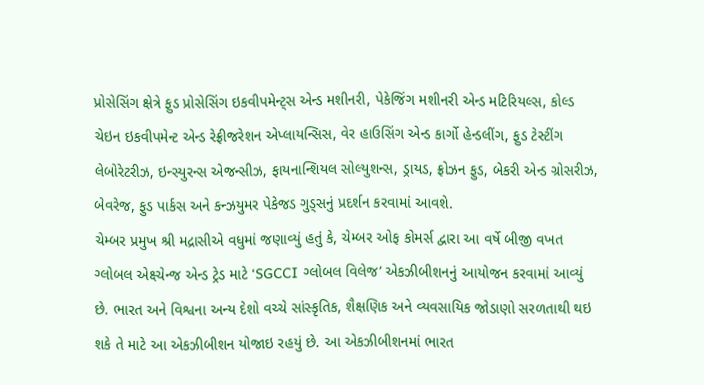પ્રોસેસિંગ ક્ષેત્રે ફુડ પ્રોસેસિંગ ઇકવીપમેન્ટ્સ એન્ડ મશીનરી, પેકેજિંગ મશીનરી એન્ડ મટિરિયલ્સ, કોલ્ડ ચેઇન ઇકવીપમેન્ટ એન્ડ રેફ્રીજરેશન એપ્લાયન્સિસ, વેર હાઉસિંગ એન્ડ કાર્ગો હેન્ડલીંગ, ફુડ ટેસ્ટીંગ લેબોરેટરીઝ, ઇન્સ્યુરન્સ એજન્સીઝ, ફાયનાન્શિયલ સોલ્યુશન્સ, ડ્રાયડ, ફ્રોઝન ફુડ, બેકરી એન્ડ ગ્રોસરીઝ, બેવરેજ, ફુડ પાર્કસ અને કન્ઝયુમર પેકેજડ ગુડ્સનું પ્રદર્શન કરવામાં આવશે.
ચેમ્બર પ્રમુખ શ્રી મદ્રાસીએ વધુમાં જણાવ્યું હતું કે, ચેમ્બર ઓફ કોમર્સ દ્વારા આ વર્ષે બીજી વખત ગ્લોબલ એક્ષ્ચેન્જ એન્ડ ટ્રેડ માટે ‘SGCCI ગ્લોબલ વિલેજ’ એકઝીબીશનનું આયોજન કરવામાં આવ્યું છે. ભારત અને વિશ્વના અન્ય દેશો વચ્ચે સાંસ્કૃતિક, શૈક્ષણિક અને વ્યવસાયિક જોડાણો સરળતાથી થઇ શકે તે માટે આ એકઝીબીશન યોજાઇ રહયું છે. આ એકઝીબીશનમાં ભારત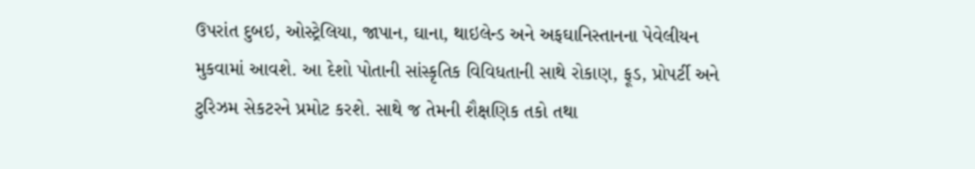ઉપરાંત દુબઇ, ઓસ્ટ્રેલિયા, જાપાન, ઘાના, થાઇલેન્ડ અને અફઘાનિસ્તાનના પેવેલીયન મુકવામાં આવશે. આ દેશો પોતાની સાંસ્કૃતિક વિવિધતાની સાથે રોકાણ, ફૂડ, પ્રોપર્ટી અને ટુરિઝમ સેકટરને પ્રમોટ કરશે. સાથે જ તેમની શૈક્ષણિક તકો તથા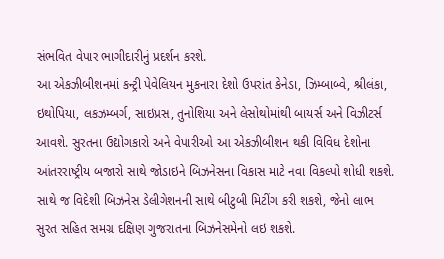સંભવિત વેપાર ભાગીદારીનું પ્રદર્શન કરશે.
આ એકઝીબીશનમાં કન્ટ્રી પેવેલિયન મુકનારા દેશો ઉપરાંત કેનેડા, ઝિમ્બાબ્વે, શ્રીલંકા, ઇથોપિયા, લકઝમ્બર્ગ, સાઇપ્રસ, તુનોશિયા અને લેસોથોમાંથી બાયર્સ અને વિઝીટર્સ આવશે. સુરતના ઉદ્યોગકારો અને વેપારીઓ આ એકઝીબીશન થકી વિવિધ દેશોના આંતરરાષ્ટ્રીય બજારો સાથે જોડાઇને બિઝનેસના વિકાસ માટે નવા વિકલ્પો શોધી શકશે. સાથે જ વિદેશી બિઝનેસ ડેલીગેશનની સાથે બીટુબી મિટીંગ કરી શકશે, જેનો લાભ સુરત સહિત સમગ્ર દક્ષિણ ગુજરાતના બિઝનેસમેનો લઇ શકશે.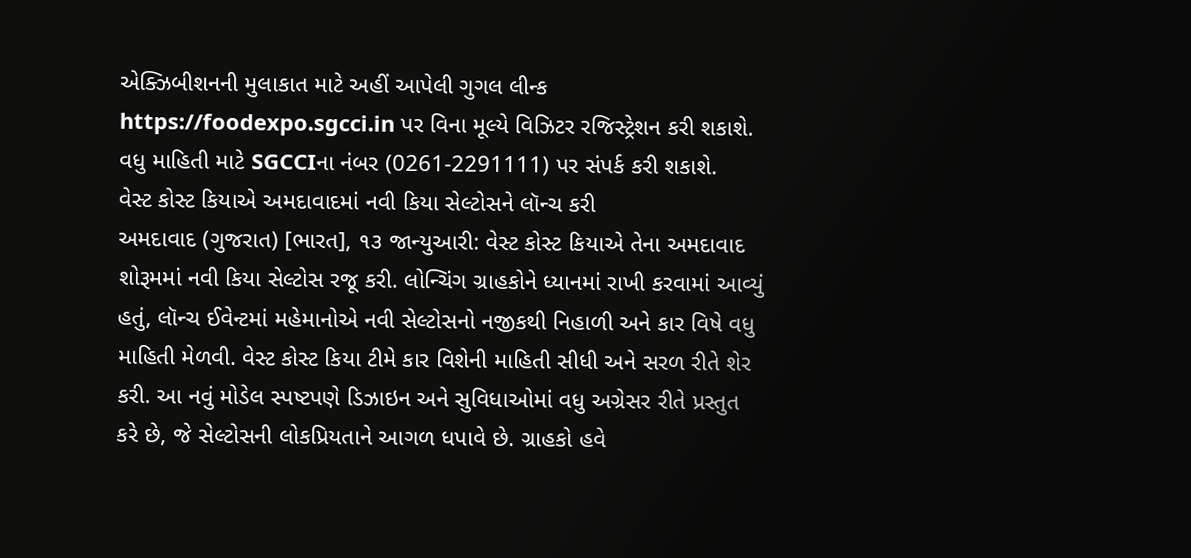એક્ઝિબીશનની મુલાકાત માટે અહીં આપેલી ગુગલ લીન્ક https://foodexpo.sgcci.in પર વિના મૂલ્યે વિઝિટર રજિસ્ટ્રેશન કરી શકાશે. વધુ માહિતી માટે SGCCIના નંબર (0261-2291111) પર સંપર્ક કરી શકાશે.
વેસ્ટ કોસ્ટ કિયાએ અમદાવાદમાં નવી કિયા સેલ્ટોસને લૉન્ચ કરી
અમદાવાદ (ગુજરાત) [ભારત], ૧૩ જાન્યુઆરી: વેસ્ટ કોસ્ટ કિયાએ તેના અમદાવાદ શોરૂમમાં નવી કિયા સેલ્ટોસ રજૂ કરી. લોન્ચિંગ ગ્રાહકોને ધ્યાનમાં રાખી કરવામાં આવ્યું હતું, લૉન્ચ ઈવેન્ટમાં મહેમાનોએ નવી સેલ્ટોસનો નજીકથી નિહાળી અને કાર વિષે વધુ માહિતી મેળવી. વેસ્ટ કોસ્ટ કિયા ટીમે કાર વિશેની માહિતી સીધી અને સરળ રીતે શેર કરી. આ નવું મોડેલ સ્પષ્ટપણે ડિઝાઇન અને સુવિધાઓમાં વધુ અગ્રેસર રીતે પ્રસ્તુત કરે છે, જે સેલ્ટોસની લોકપ્રિયતાને આગળ ધપાવે છે. ગ્રાહકો હવે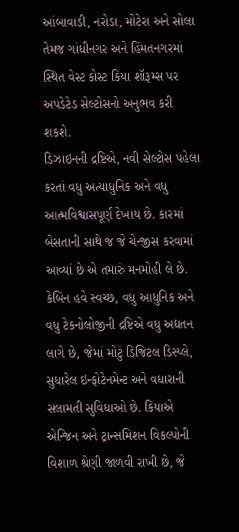આંબાવાડી, નરોડા, મોટેરા અને સોલા તેમજ ગાંધીનગર અને હિંમતનગરમાં સ્થિત વેસ્ટ કોસ્ટ કિયા શૉરૂમ્સ પર અપડેટેડ સેલ્ટોસનો અનુભવ કરી શકશે.
ડિઝાઇનની દ્રષ્ટિએ, નવી સેલ્ટોસ પહેલા કરતાં વધુ અત્યાધુનિક અને વધુ આત્મવિશ્વાસપૂર્ણ દેખાય છે. કારમાં બેસતાની સાથે જ જે ચેન્જીસ કરવામાં આવ્યાં છે એ તમારું મનમોહી લે છે. કેબિન હવે સ્વચ્છ, વધુ આધુનિક અને વધુ ટેકનોલોજીની દ્રષ્ટિએ વધુ અદ્યતન લાગે છે, જેમાં મોટું ડિજિટલ ડિસ્પ્લે, સુધારેલ ઇન્ફોટેનમેન્ટ અને વધારાની સલામતી સુવિધાઓ છે. કિયાએ એન્જિન અને ટ્રાન્સમિશન વિકલ્પોની વિશાળ શ્રેણી જાળવી રાખી છે, જે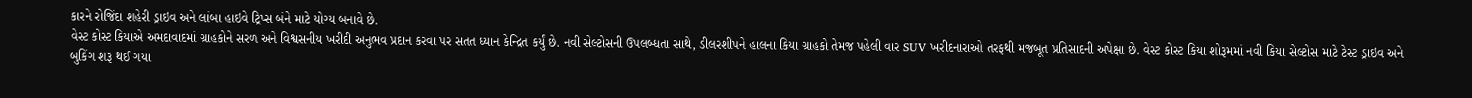કારને રોજિંદા શહેરી ડ્રાઇવ અને લાંબા હાઇવે ટ્રિપ્સ બંને માટે યોગ્ય બનાવે છે.
વેસ્ટ કોસ્ટ કિયાએ અમદાવાદમાં ગ્રાહકોને સરળ અને વિશ્વસનીય ખરીદી અનુભવ પ્રદાન કરવા પર સતત ધ્યાન કેન્દ્રિત કર્યું છે. નવી સેલ્ટોસની ઉપલબ્ધતા સાથે, ડીલરશીપને હાલના કિયા ગ્રાહકો તેમજ પહેલી વાર SUV ખરીદનારાઓ તરફથી મજબૂત પ્રતિસાદની અપેક્ષા છે. વેસ્ટ કોસ્ટ કિયા શોરૂમમાં નવી કિયા સેલ્ટોસ માટે ટેસ્ટ ડ્રાઇવ અને બુકિંગ શરૂ થઈ ગયા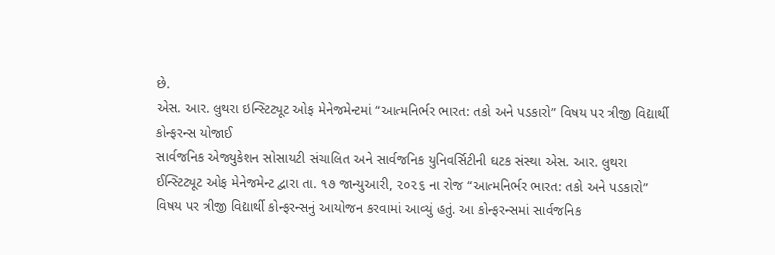છે.
એસ. આર. લુથરા ઇન્સ્ટિટ્યૂટ ઓફ મેનેજમેન્ટમાં “આત્મનિર્ભર ભારત: તકો અને પડકારો” વિષય પર ત્રીજી વિદ્યાર્થી કોન્ફરન્સ યોજાઈ
સાર્વજનિક એજ્યુકેશન સોસાયટી સંચાલિત અને સાર્વજનિક યુનિવર્સિટીની ઘટક સંસ્થા એસ. આર. લુથરા ઈન્સ્ટિટ્યૂટ ઓફ મેનેજમેન્ટ દ્વારા તા. ૧૭ જાન્યુઆરી, ૨૦૨૬ ના રોજ “આત્મનિર્ભર ભારત: તકો અને પડકારો” વિષય પર ત્રીજી વિદ્યાર્થી કોન્ફરન્સનું આયોજન કરવામાં આવ્યું હતું. આ કોન્ફરન્સમાં સાર્વજનિક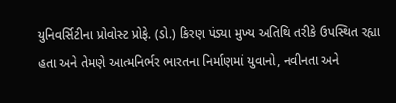યુનિવર્સિટીના પ્રોવોસ્ટ પ્રોફે. (ડો.) કિરણ પંડ્યા મુખ્ય અતિથિ તરીકે ઉપસ્થિત રહ્યા હતા અને તેમણે આત્મનિર્ભર ભારતના નિર્માણમાં યુવાનો, નવીનતા અને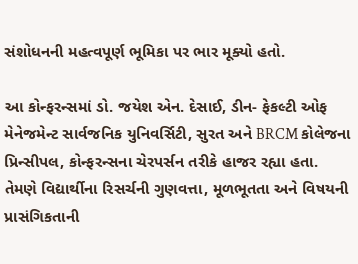સંશોધનની મહત્વપૂર્ણ ભૂમિકા પર ભાર મૂક્યો હતો.

આ કોન્ફરન્સમાં ડો. જયેશ એન. દેસાઈ, ડીન- ફેકલ્ટી ઓફ મેનેજમેન્ટ સાર્વજનિક યુનિવર્સિટી, સુરત અને BRCM કોલેજના પ્રિન્સીપલ, કોન્ફરન્સના ચેરપર્સન તરીકે હાજર રહ્યા હતા. તેમણે વિદ્યાર્થીના રિસર્ચની ગુણવત્તા, મૂળભૂતતા અને વિષયની પ્રાસંગિકતાની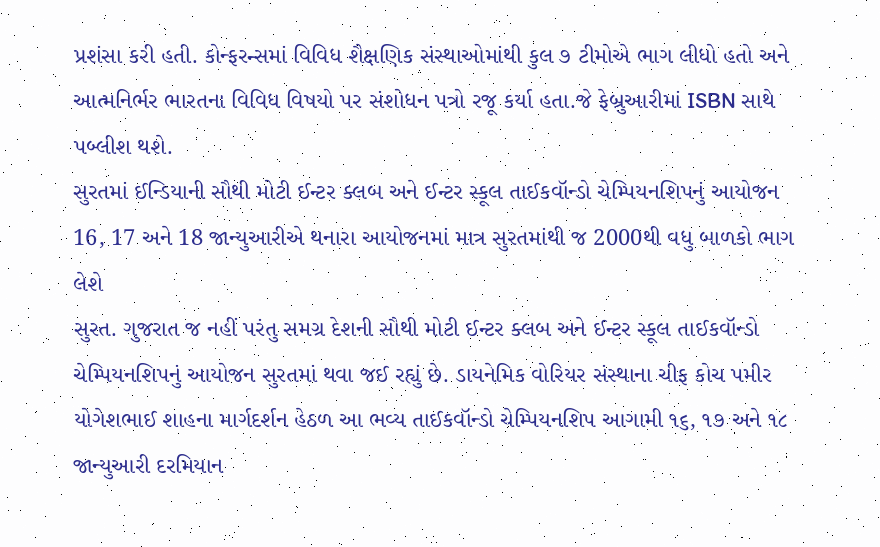પ્રશંસા કરી હતી. કોન્ફરન્સમાં વિવિધ શૈક્ષણિક સંસ્થાઓમાંથી કુલ ૭ ટીમોએ ભાગ લીધો હતો અને આત્મનિર્ભર ભારતના વિવિધ વિષયો પર સંશોધન પત્રો રજૂ કર્યા હતા.જે ફેબ્રુઆરીમાં ISBN સાથે પબ્લીશ થશે.
સુરતમાં ઈન્ડિયાની સૌથી મોટી ઈન્ટર ક્લબ અને ઈન્ટર સ્કૂલ તાઈકવૉન્ડો ચેમ્પિયનશિપનું આયોજન
16, 17 અને 18 જાન્યુઆરીએ થનારા આયોજનમાં માત્ર સુરતમાંથી જ 2000થી વધુ બાળકો ભાગ લેશે
સુરત. ગુજરાત જ નહીં પરંતુ સમગ્ર દેશની સૌથી મોટી ઈન્ટર ક્લબ અને ઈન્ટર સ્કૂલ તાઈકવૉન્ડો ચેમ્પિયનશિપનું આયોજન સુરતમાં થવા જઈ રહ્યું છે. ડાયનેમિક વોરિયર સંસ્થાના ચીફ કોચ પમીર યોગેશભાઈ શાહના માર્ગદર્શન હેઠળ આ ભવ્ય તાઈકવૉન્ડો ચેમ્પિયનશિપ આગામી ૧૬, ૧૭ અને ૧૮ જાન્યુઆરી દરમિયાન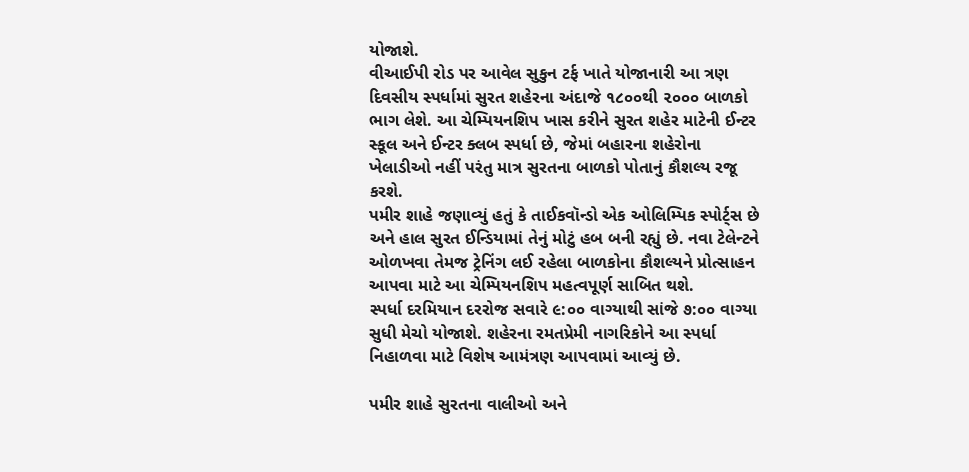યોજાશે.
વીઆઈપી રોડ પર આવેલ સુકુન ટર્ફ ખાતે યોજાનારી આ ત્રણ દિવસીય સ્પર્ધામાં સુરત શહેરના અંદાજે ૧૮૦૦થી ૨૦૦૦ બાળકો ભાગ લેશે. આ ચેમ્પિયનશિપ ખાસ કરીને સુરત શહેર માટેની ઈન્ટર સ્કૂલ અને ઈન્ટર ક્લબ સ્પર્ધા છે, જેમાં બહારના શહેરોના ખેલાડીઓ નહીં પરંતુ માત્ર સુરતના બાળકો પોતાનું કૌશલ્ય રજૂ કરશે.
પમીર શાહે જણાવ્યું હતું કે તાઈકવૉન્ડો એક ઓલિમ્પિક સ્પોર્ટ્સ છે અને હાલ સુરત ઈન્ડિયામાં તેનું મોટું હબ બની રહ્યું છે. નવા ટેલેન્ટને ઓળખવા તેમજ ટ્રેનિંગ લઈ રહેલા બાળકોના કૌશલ્યને પ્રોત્સાહન આપવા માટે આ ચેમ્પિયનશિપ મહત્વપૂર્ણ સાબિત થશે.
સ્પર્ધા દરમિયાન દરરોજ સવારે ૯:૦૦ વાગ્યાથી સાંજે ૭:૦૦ વાગ્યા સુધી મેચો યોજાશે. શહેરના રમતપ્રેમી નાગરિકોને આ સ્પર્ધા નિહાળવા માટે વિશેષ આમંત્રણ આપવામાં આવ્યું છે.

પમીર શાહે સુરતના વાલીઓ અને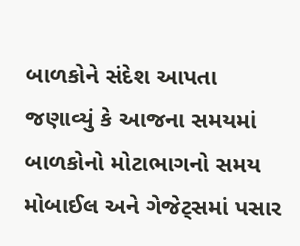બાળકોને સંદેશ આપતા જણાવ્યું કે આજના સમયમાં બાળકોનો મોટાભાગનો સમય મોબાઈલ અને ગેજેટ્સમાં પસાર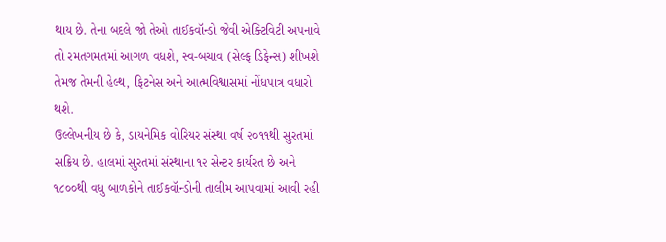થાય છે. તેના બદલે જો તેઓ તાઈકવૉન્ડો જેવી એક્ટિવિટી અપનાવે તો રમતગમતમાં આગળ વધશે, સ્વ-બચાવ (સેલ્ફ ડિફેન્સ) શીખશે તેમજ તેમની હેલ્થ, ફિટનેસ અને આત્મવિશ્વાસમાં નોંધપાત્ર વધારો થશે.
ઉલ્લેખનીય છે કે, ડાયનેમિક વોરિયર સંસ્થા વર્ષ ૨૦૧૧થી સુરતમાં સક્રિય છે. હાલમાં સુરતમાં સંસ્થાના ૧૨ સેન્ટર કાર્યરત છે અને ૧૮૦૦થી વધુ બાળકોને તાઈકવૉન્ડોની તાલીમ આપવામાં આવી રહી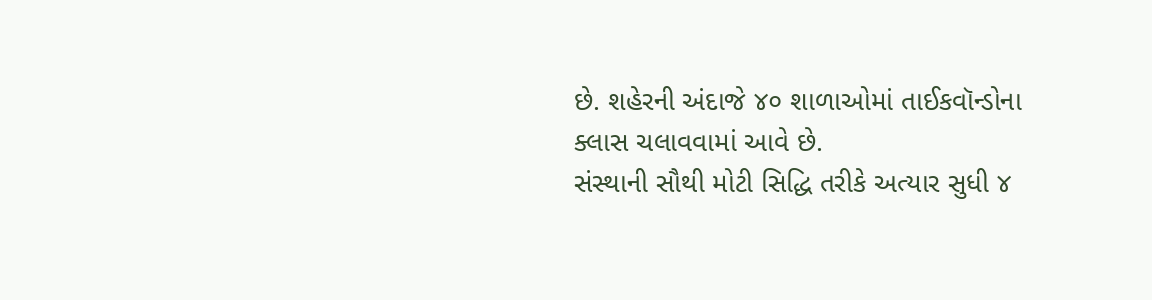છે. શહેરની અંદાજે ૪૦ શાળાઓમાં તાઈકવૉન્ડોના ક્લાસ ચલાવવામાં આવે છે.
સંસ્થાની સૌથી મોટી સિદ્ધિ તરીકે અત્યાર સુધી ૪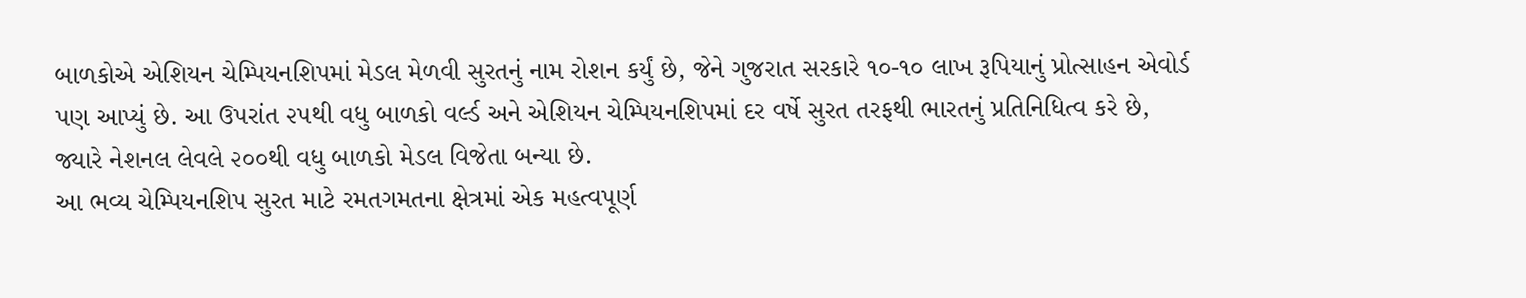બાળકોએ એશિયન ચેમ્પિયનશિપમાં મેડલ મેળવી સુરતનું નામ રોશન કર્યું છે, જેને ગુજરાત સરકારે ૧૦-૧૦ લાખ રૂપિયાનું પ્રોત્સાહન એવોર્ડ પણ આપ્યું છે. આ ઉપરાંત ૨૫થી વધુ બાળકો વર્લ્ડ અને એશિયન ચેમ્પિયનશિપમાં દર વર્ષે સુરત તરફથી ભારતનું પ્રતિનિધિત્વ કરે છે, જ્યારે નેશનલ લેવલે ૨૦૦થી વધુ બાળકો મેડલ વિજેતા બન્યા છે.
આ ભવ્ય ચેમ્પિયનશિપ સુરત માટે રમતગમતના ક્ષેત્રમાં એક મહત્વપૂર્ણ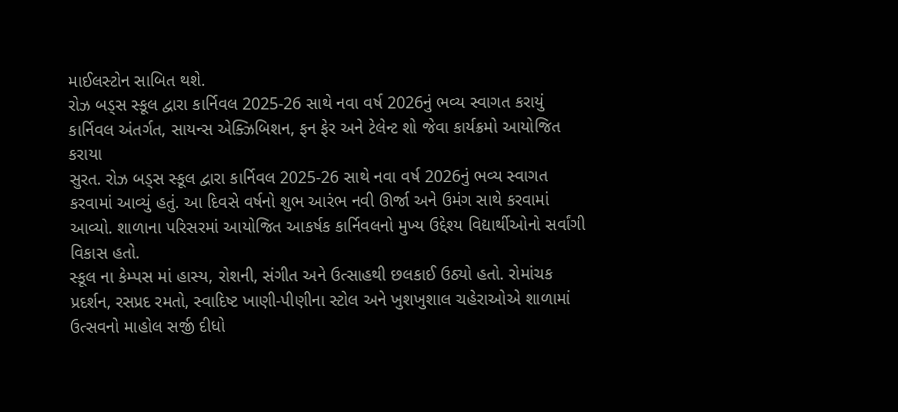માઈલસ્ટોન સાબિત થશે.
રોઝ બડ્સ સ્કૂલ દ્વારા કાર્નિવલ 2025-26 સાથે નવા વર્ષ 2026નું ભવ્ય સ્વાગત કરાયું
કાર્નિવલ અંતર્ગત, સાયન્સ એક્ઝિબિશન, ફન ફેર અને ટેલેન્ટ શો જેવા કાર્યક્રમો આયોજિત કરાયા
સુરત. રોઝ બડ્સ સ્કૂલ દ્વારા કાર્નિવલ 2025-26 સાથે નવા વર્ષ 2026નું ભવ્ય સ્વાગત કરવામાં આવ્યું હતું. આ દિવસે વર્ષનો શુભ આરંભ નવી ઊર્જા અને ઉમંગ સાથે કરવામાં આવ્યો. શાળાના પરિસરમાં આયોજિત આકર્ષક કાર્નિવલનો મુખ્ય ઉદ્દેશ્ય વિદ્યાર્થીઓનો સર્વાંગી વિકાસ હતો.
સ્કૂલ ના કેમ્પસ માં હાસ્ય, રોશની, સંગીત અને ઉત્સાહથી છલકાઈ ઉઠ્યો હતો. રોમાંચક પ્રદર્શન, રસપ્રદ રમતો, સ્વાદિષ્ટ ખાણી-પીણીના સ્ટોલ અને ખુશખુશાલ ચહેરાઓએ શાળામાં ઉત્સવનો માહોલ સર્જી દીધો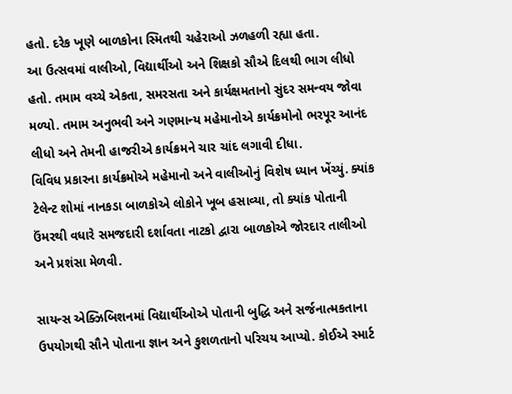હતો. દરેક ખૂણે બાળકોના સ્મિતથી ચહેરાઓ ઝળહળી રહ્યા હતા.
આ ઉત્સવમાં વાલીઓ, વિદ્યાર્થીઓ અને શિક્ષકો સૌએ દિલથી ભાગ લીધો હતો. તમામ વચ્ચે એકતા, સમરસતા અને કાર્યક્ષમતાનો સુંદર સમન્વય જોવા મળ્યો. તમામ અનુભવી અને ગણમાન્ય મહેમાનોએ કાર્યક્રમોનો ભરપૂર આનંદ લીધો અને તેમની હાજરીએ કાર્યક્રમને ચાર ચાંદ લગાવી દીધા.
વિવિધ પ્રકારના કાર્યક્રમોએ મહેમાનો અને વાલીઓનું વિશેષ ધ્યાન ખેંચ્યું. ક્યાંક ટેલેન્ટ શોમાં નાનકડા બાળકોએ લોકોને ખૂબ હસાવ્યા, તો ક્યાંક પોતાની ઉંમરથી વધારે સમજદારી દર્શાવતા નાટકો દ્વારા બાળકોએ જોરદાર તાલીઓ અને પ્રશંસા મેળવી.

સાયન્સ એક્ઝિબિશનમાં વિદ્યાર્થીઓએ પોતાની બુદ્ધિ અને સર્જનાત્મકતાના ઉપયોગથી સૌને પોતાના જ્ઞાન અને કુશળતાનો પરિચય આપ્યો. કોઈએ સ્માર્ટ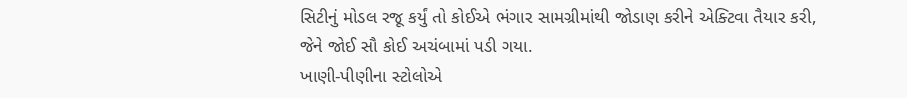સિટીનું મોડલ રજૂ કર્યું તો કોઈએ ભંગાર સામગ્રીમાંથી જોડાણ કરીને એક્ટિવા તૈયાર કરી, જેને જોઈ સૌ કોઈ અચંબામાં પડી ગયા.
ખાણી-પીણીના સ્ટોલોએ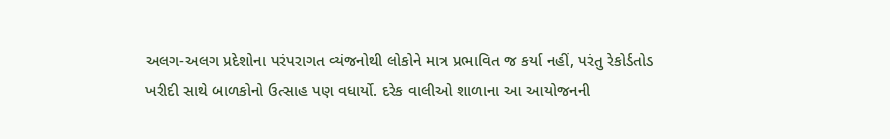અલગ-અલગ પ્રદેશોના પરંપરાગત વ્યંજનોથી લોકોને માત્ર પ્રભાવિત જ કર્યા નહીં, પરંતુ રેકોર્ડતોડ ખરીદી સાથે બાળકોનો ઉત્સાહ પણ વધાર્યો. દરેક વાલીઓ શાળાના આ આયોજનની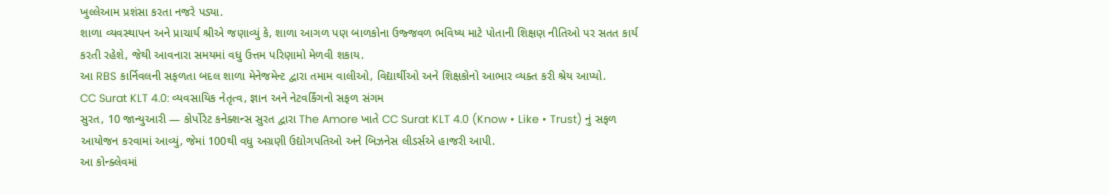ખુલ્લેઆમ પ્રશંસા કરતા નજરે પડ્યા.
શાળા વ્યવસ્થાપન અને પ્રાચાર્ય શ્રીએ જણાવ્યું કે, શાળા આગળ પણ બાળકોના ઉજ્જવળ ભવિષ્ય માટે પોતાની શિક્ષણ નીતિઓ પર સતત કાર્ય કરતી રહેશે, જેથી આવનારા સમયમાં વધુ ઉત્તમ પરિણામો મેળવી શકાય.
આ RBS કાર્નિવલની સફળતા બદલ શાળા મેનેજમેન્ટ દ્વારા તમામ વાલીઓ, વિદ્યાર્થીઓ અને શિક્ષકોનો આભાર વ્યક્ત કરી શ્રેય આપ્યો.
CC Surat KLT 4.0: વ્યવસાયિક નેતૃત્વ, જ્ઞાન અને નેટવર્કિંગનો સફળ સંગમ
સુરત, 10 જાન્યુઆરી — કોર્પોરેટ કનેક્શન્સ સુરત દ્વારા The Amore ખાતે CC Surat KLT 4.0 (Know • Like • Trust) નું સફળ આયોજન કરવામાં આવ્યું, જેમાં 100થી વધુ અગ્રણી ઉદ્યોગપતિઓ અને બિઝનેસ લીડર્સએ હાજરી આપી.
આ કોન્ક્લેવમાં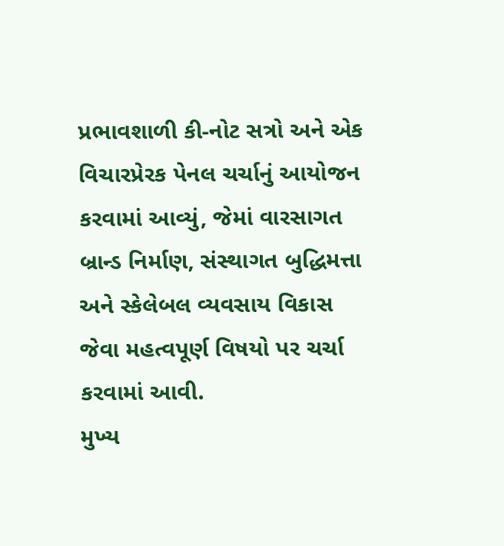પ્રભાવશાળી કી-નોટ સત્રો અને એક વિચારપ્રેરક પેનલ ચર્ચાનું આયોજન કરવામાં આવ્યું, જેમાં વારસાગત બ્રાન્ડ નિર્માણ, સંસ્થાગત બુદ્ધિમત્તા અને સ્કેલેબલ વ્યવસાય વિકાસ જેવા મહત્વપૂર્ણ વિષયો પર ચર્ચા કરવામાં આવી.
મુખ્ય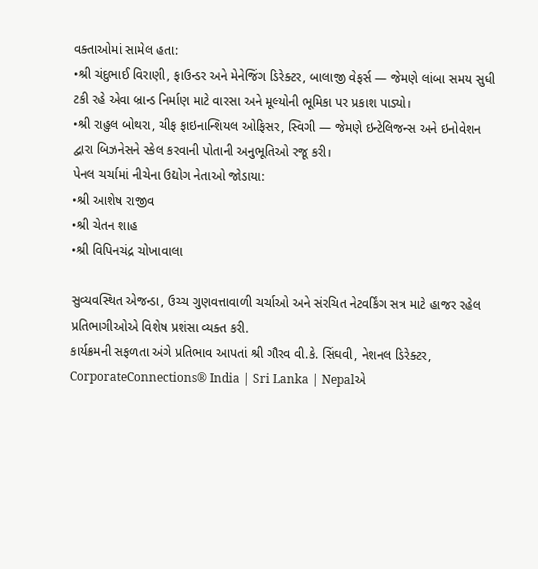વક્તાઓમાં સામેલ હતા:
•શ્રી ચંદુભાઈ વિરાણી, ફાઉન્ડર અને મેનેજિંગ ડિરેક્ટર, બાલાજી વેફર્સ — જેમણે લાંબા સમય સુધી ટકી રહે એવા બ્રાન્ડ નિર્માણ માટે વારસા અને મૂલ્યોની ભૂમિકા પર પ્રકાશ પાડ્યો।
•શ્રી રાહુલ બોથરા, ચીફ ફાઇનાન્શિયલ ઓફિસર, સ્વિગી — જેમણે ઇન્ટેલિજન્સ અને ઇનોવેશન દ્વારા બિઝનેસને સ્કેલ કરવાની પોતાની અનુભૂતિઓ રજૂ કરી।
પેનલ ચર્ચામાં નીચેના ઉદ્યોગ નેતાઓ જોડાયા:
•શ્રી આશેષ રાજીવ
•શ્રી ચેતન શાહ
•શ્રી વિપિનચંદ્ર ચોખાવાલા

સુવ્યવસ્થિત એજન્ડા, ઉચ્ચ ગુણવત્તાવાળી ચર્ચાઓ અને સંરચિત નેટવર્કિંગ સત્ર માટે હાજર રહેલ પ્રતિભાગીઓએ વિશેષ પ્રશંસા વ્યક્ત કરી.
કાર્યક્રમની સફળતા અંગે પ્રતિભાવ આપતાં શ્રી ગૌરવ વી.કે. સિંઘવી, નેશનલ ડિરેક્ટર, CorporateConnections® India | Sri Lanka | Nepalએ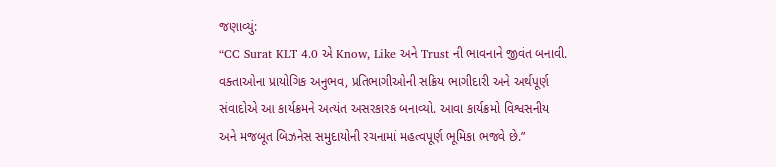જણાવ્યું:
“CC Surat KLT 4.0 એ Know, Like અને Trust ની ભાવનાને જીવંત બનાવી. વક્તાઓના પ્રાયોગિક અનુભવ, પ્રતિભાગીઓની સક્રિય ભાગીદારી અને અર્થપૂર્ણ સંવાદોએ આ કાર્યક્રમને અત્યંત અસરકારક બનાવ્યો. આવા કાર્યક્રમો વિશ્વસનીય અને મજબૂત બિઝનેસ સમુદાયોની રચનામાં મહત્વપૂર્ણ ભૂમિકા ભજવે છે.”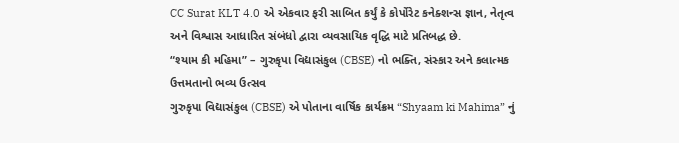CC Surat KLT 4.0 એ એકવાર ફરી સાબિત કર્યું કે કોર્પોરેટ કનેક્શન્સ જ્ઞાન, નેતૃત્વ અને વિશ્વાસ આધારિત સંબંધો દ્વારા વ્યવસાયિક વૃદ્ધિ માટે પ્રતિબદ્ધ છે.
“શ્યામ કી મહિમા” – ગુરુકૃપા વિદ્યાસંકુલ (CBSE) નો ભક્તિ, સંસ્કાર અને કલાત્મક ઉત્તમતાનો ભવ્ય ઉત્સવ
ગુરુકૃપા વિદ્યાસંકુલ (CBSE) એ પોતાના વાર્ષિક કાર્યક્રમ “Shyaam ki Mahima” નું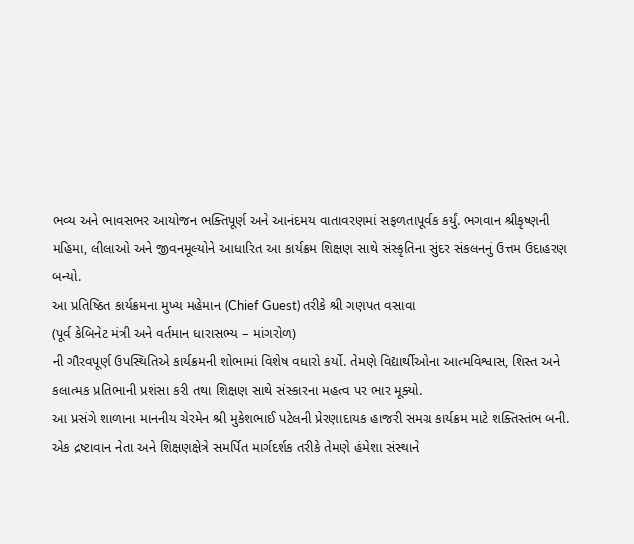ભવ્ય અને ભાવસભર આયોજન ભક્તિપૂર્ણ અને આનંદમય વાતાવરણમાં સફળતાપૂર્વક કર્યું. ભગવાન શ્રીકૃષ્ણની મહિમા, લીલાઓ અને જીવનમૂલ્યોને આધારિત આ કાર્યક્રમ શિક્ષણ સાથે સંસ્કૃતિના સુંદર સંકલનનું ઉત્તમ ઉદાહરણ બન્યો.
આ પ્રતિષ્ઠિત કાર્યક્રમના મુખ્ય મહેમાન (Chief Guest) તરીકે શ્રી ગણપત વસાવા
(પૂર્વ કેબિનેટ મંત્રી અને વર્તમાન ધારાસભ્ય – માંગરોળ)
ની ગૌરવપૂર્ણ ઉપસ્થિતિએ કાર્યક્રમની શોભામાં વિશેષ વધારો કર્યો. તેમણે વિદ્યાર્થીઓના આત્મવિશ્વાસ, શિસ્ત અને કલાત્મક પ્રતિભાની પ્રશંસા કરી તથા શિક્ષણ સાથે સંસ્કારના મહત્વ પર ભાર મૂક્યો.
આ પ્રસંગે શાળાના માનનીય ચેરમેન શ્રી મુકેશભાઈ પટેલની પ્રેરણાદાયક હાજરી સમગ્ર કાર્યક્રમ માટે શક્તિસ્તંભ બની. એક દ્રષ્ટાવાન નેતા અને શિક્ષણક્ષેત્રે સમર્પિત માર્ગદર્શક તરીકે તેમણે હંમેશા સંસ્થાને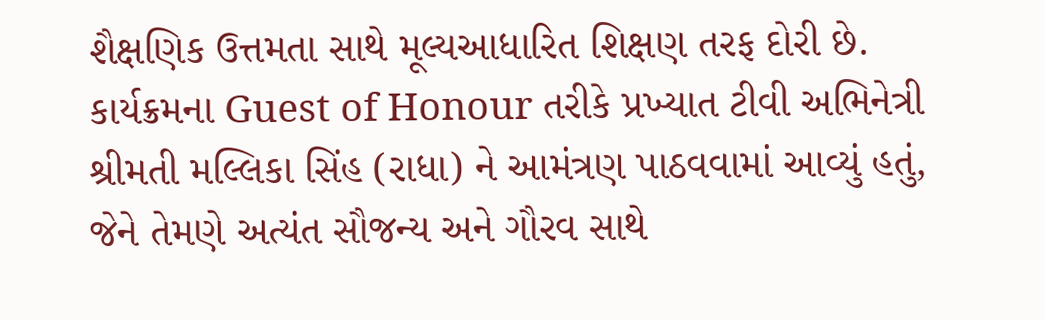શૈક્ષણિક ઉત્તમતા સાથે મૂલ્યઆધારિત શિક્ષણ તરફ દોરી છે.
કાર્યક્રમના Guest of Honour તરીકે પ્રખ્યાત ટીવી અભિનેત્રી શ્રીમતી મલ્લિકા સિંહ (રાધા) ને આમંત્રણ પાઠવવામાં આવ્યું હતું, જેને તેમણે અત્યંત સૌજન્ય અને ગૌરવ સાથે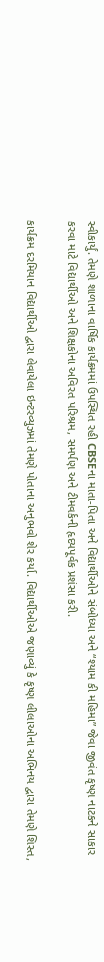સ્વીકાર્યું. તેમણે શાળાના વાર્ષિક કાર્યક્રમમાં ઉપસ્થિત રહી CBSEના માતા-પિતા અને વિદ્યાર્થીઓને સંબોધ્યા અને “શ્યામ કી મહિમા” જેવા જીવંત કૃષ્ણ નાટકને સાકાર કરવા માટે વિદ્યાર્થીઓ અને શિક્ષકોના અવિરત પરિશ્રમ, સમર્પણ અને ટીમવર્કની હૃદયપૂર્વક પ્રશંસા કરી.

કાર્યક્રમ દરમિયાન વિદ્યાર્થીઓ દ્વારા લેવાયેલા ઇન્ટરવ્યુઝમાં તેમણે પોતાના અનુભવો શેર કર્યા. વિદ્યાર્થીઓએ જણાવ્યું કે કૃષ્ણ લીલાઓના અભિનય દ્વારા તેમણે શિસ્ત,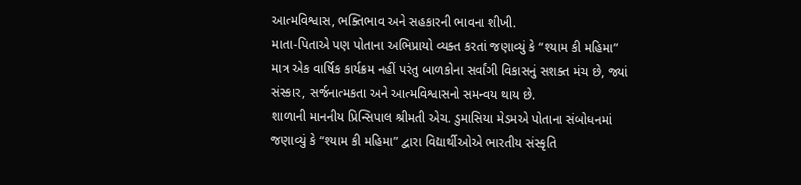આત્મવિશ્વાસ, ભક્તિભાવ અને સહકારની ભાવના શીખી.
માતા-પિતાએ પણ પોતાના અભિપ્રાયો વ્યક્ત કરતાં જણાવ્યું કે “શ્યામ કી મહિમા” માત્ર એક વાર્ષિક કાર્યક્રમ નહીં પરંતુ બાળકોના સર્વાંગી વિકાસનું સશક્ત મંચ છે, જ્યાં સંસ્કાર, સર્જનાત્મકતા અને આત્મવિશ્વાસનો સમન્વય થાય છે.
શાળાની માનનીય પ્રિન્સિપાલ શ્રીમતી એચ. ડુમાસિયા મેડમએ પોતાના સંબોધનમાં જણાવ્યું કે “શ્યામ કી મહિમા” દ્વારા વિદ્યાર્થીઓએ ભારતીય સંસ્કૃતિ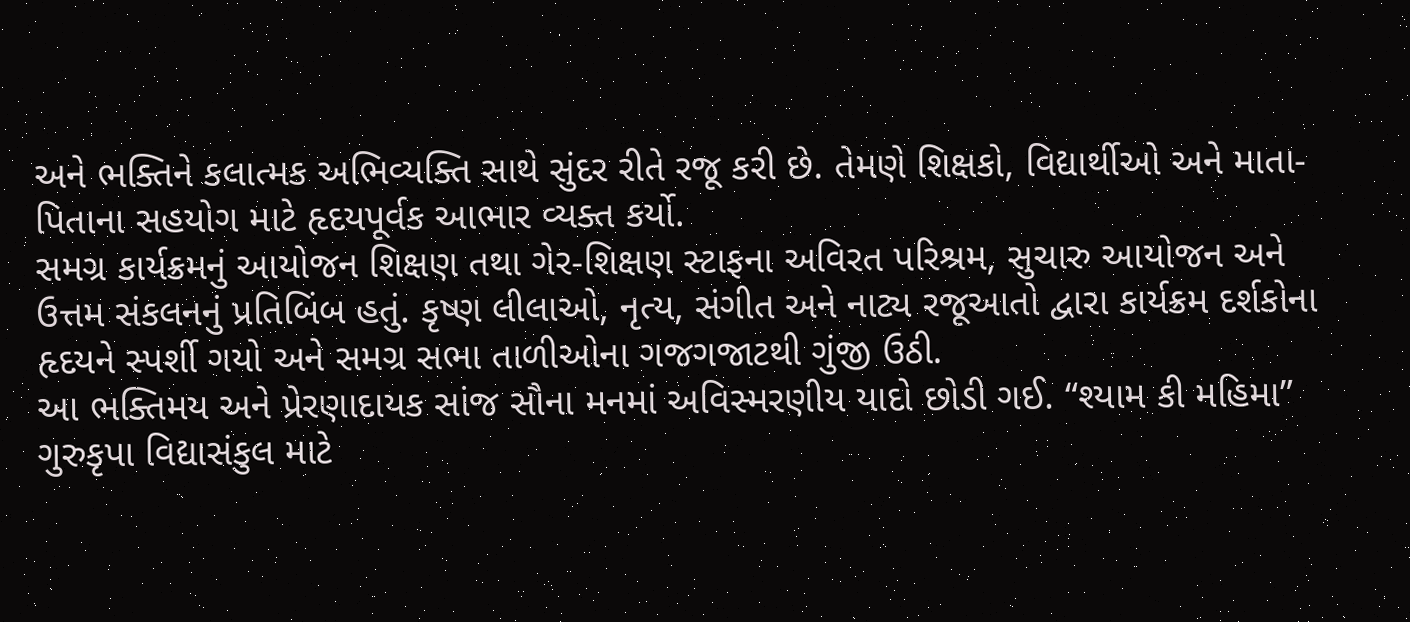અને ભક્તિને કલાત્મક અભિવ્યક્તિ સાથે સુંદર રીતે રજૂ કરી છે. તેમણે શિક્ષકો, વિદ્યાર્થીઓ અને માતા-પિતાના સહયોગ માટે હૃદયપૂર્વક આભાર વ્યક્ત કર્યો.
સમગ્ર કાર્યક્રમનું આયોજન શિક્ષણ તથા ગેર-શિક્ષણ સ્ટાફના અવિરત પરિશ્રમ, સુચારુ આયોજન અને ઉત્તમ સંકલનનું પ્રતિબિંબ હતું. કૃષ્ણ લીલાઓ, નૃત્ય, સંગીત અને નાટ્ય રજૂઆતો દ્વારા કાર્યક્રમ દર્શકોના હૃદયને સ્પર્શી ગયો અને સમગ્ર સભા તાળીઓના ગજગજાટથી ગુંજી ઉઠી.
આ ભક્તિમય અને પ્રેરણાદાયક સાંજ સૌના મનમાં અવિસ્મરણીય યાદો છોડી ગઈ. “શ્યામ કી મહિમા” ગુરુકૃપા વિદ્યાસંકુલ માટે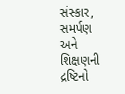સંસ્કાર, સમર્પણ અને શિક્ષણની દ્રષ્ટિનો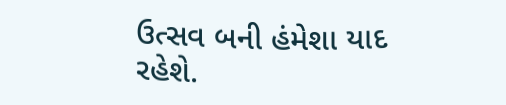ઉત્સવ બની હંમેશા યાદ રહેશે.